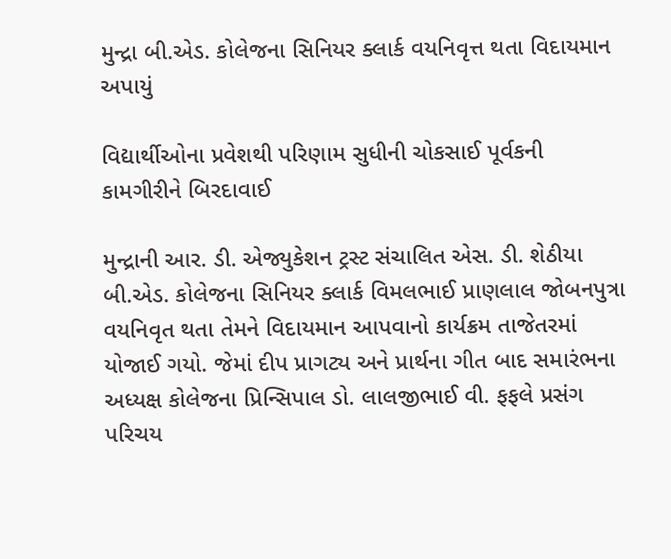મુન્દ્રા બી.એડ. કોલેજના સિનિયર ક્લાર્ક વયનિવૃત્ત થતા વિદાયમાન અપાયું

વિદ્યાર્થીઓના પ્રવેશથી પરિણામ સુધીની ચોકસાઈ પૂર્વકની કામગીરીને બિરદાવાઈ

મુન્દ્રાની આર. ડી. એજ્યુકેશન ટ્રસ્ટ સંચાલિત એસ. ડી. શેઠીયા બી.એડ. કોલેજના સિનિયર ક્લાર્ક વિમલભાઈ પ્રાણલાલ જોબનપુત્રા વયનિવૃત થતા તેમને વિદાયમાન આપવાનો કાર્યક્રમ તાજેતરમાં યોજાઈ ગયો. જેમાં દીપ પ્રાગટ્ય અને પ્રાર્થના ગીત બાદ સમારંભના અધ્યક્ષ કોલેજના પ્રિન્સિપાલ ડો. લાલજીભાઈ વી. ફફલે પ્રસંગ પરિચય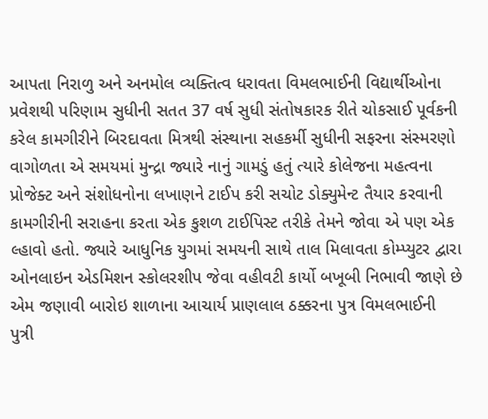આપતા નિરાળુ અને અનમોલ વ્યક્તિત્વ ધરાવતા વિમલભાઈની વિદ્યાર્થીઓના પ્રવેશથી પરિણામ સુધીની સતત 37 વર્ષ સુધી સંતોષકારક રીતે ચોકસાઈ પૂર્વકની કરેલ કામગીરીને બિરદાવતા મિત્રથી સંસ્થાના સહકર્મી સુધીની સફરના સંસ્મરણો વાગોળતા એ સમયમાં મુન્દ્રા જ્યારે નાનું ગામડું હતું ત્યારે કોલેજના મહત્વના પ્રોજેક્ટ અને સંશોધનોના લખાણને ટાઈપ કરી સચોટ ડોક્યુમેન્ટ તૈયાર કરવાની કામગીરીની સરાહના કરતા એક કુશળ ટાઈપિસ્ટ તરીકે તેમને જોવા એ પણ એક લ્હાવો હતો. જ્યારે આધુનિક યુગમાં સમયની સાથે તાલ મિલાવતા કોમ્પ્યુટર દ્વારા ઓનલાઇન એડમિશન સ્કોલરશીપ જેવા વહીવટી કાર્યો બખૂબી નિભાવી જાણે છે એમ જણાવી બારોઇ શાળાના આચાર્ય પ્રાણલાલ ઠક્કરના પુત્ર વિમલભાઈની પુત્રી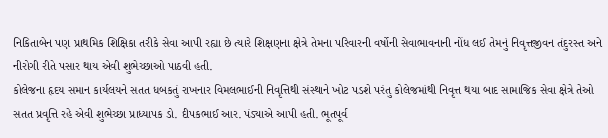નિકિતાબેન પણ પ્રાથમિક શિક્ષિકા તરીકે સેવા આપી રહ્યા છે ત્યારે શિક્ષણના ક્ષેત્રે તેમના પરિવારની વર્ષોની સેવાભાવનાની નોંધ લઈ તેમનું નિવૃત્તજીવન તંદુરસ્ત અને નીરોગી રીતે પસાર થાય એવી શુભેચ્છાઓ પાઠવી હતી.
કોલેજના હૃદય સમાન કાર્યલયને સતત ધબકતું રાખનાર વિમલભાઈની નિવૃત્તિથી સંસ્થાને ખોટ પડશે પરંતુ કોલેજમાંથી નિવૃત્ત થયા બાદ સામાજિક સેવા ક્ષેત્રે તેઓ સતત પ્રવૃત્તિ રહે એવી શુભેચ્છા પ્રાધ્યાપક ડો. દીપકભાઈ આર. પંડ્યાએ આપી હતી. ભૂતપૂર્વ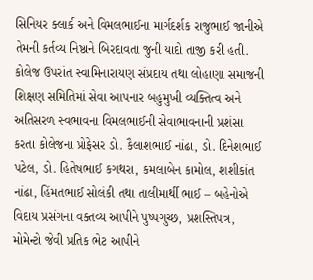સિનિયર ક્લાર્ક અને વિમલભાઈના માર્ગદર્શક રાજુભાઈ જાનીએ તેમની કર્તવ્ય નિષ્ઠાને બિરદાવતા જુની યાદો તાજી કરી હતી.
કોલેજ ઉપરાંત સ્વામિનારાયણ સંપ્રદાય તથા લોહાણા સમાજની શિક્ષણ સમિતિમાં સેવા આપનાર બહુમુખી વ્યક્તિત્વ અને અતિસરળ સ્વભાવના વિમલભાઈની સેવાભાવનાની પ્રશંસા કરતા કોલેજના પ્રોફેસર ડો. કૈલાશભાઈ નાંઢા, ડો. દિનેશભાઈ પટેલ, ડો. હિતેષભાઈ કગથરા, કમલાબેન કામોલ, શશીકાંત નાંઢા, હિંમતભાઈ સોલંકી તથા તાલીમાર્થી ભાઈ – બહેનોએ વિદાય પ્રસંગના વક્તવ્ય આપીને પુષ્પગુચ્છ, પ્રશસ્તિપત્ર, મોમેન્ટો જેવી પ્રતિક ભેટ આપીને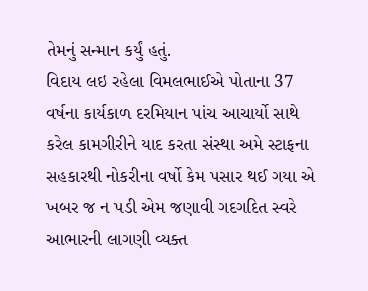તેમનું સન્માન કર્યું હતું.
વિદાય લઇ રહેલા વિમલભાઈએ પોતાના 37 વર્ષના કાર્યકાળ દરમિયાન પાંચ આચાર્યો સાથે કરેલ કામગીરીને યાદ કરતા સંસ્થા અમે સ્ટાફના સહકારથી નોકરીના વર્ષો કેમ પસાર થઈ ગયા એ ખબર જ ન પડી એમ જણાવી ગદગદિત સ્વરે આભારની લાગણી વ્યક્ત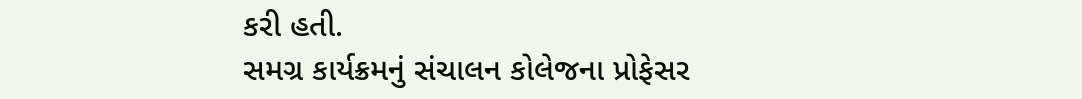કરી હતી.
સમગ્ર કાર્યક્રમનું સંચાલન કોલેજના પ્રોફેસર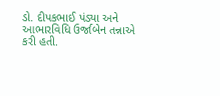ડો. દીપકભાઈ પંડ્યા અને આભારવિધિ ઉર્જાબેન તન્નાએ કરી હતી.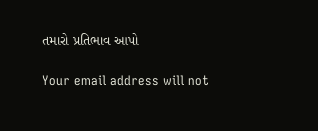તમારો પ્રતિભાવ આપો

Your email address will not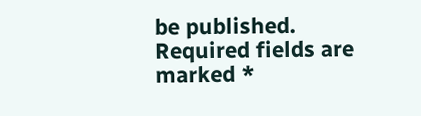be published. Required fields are marked *